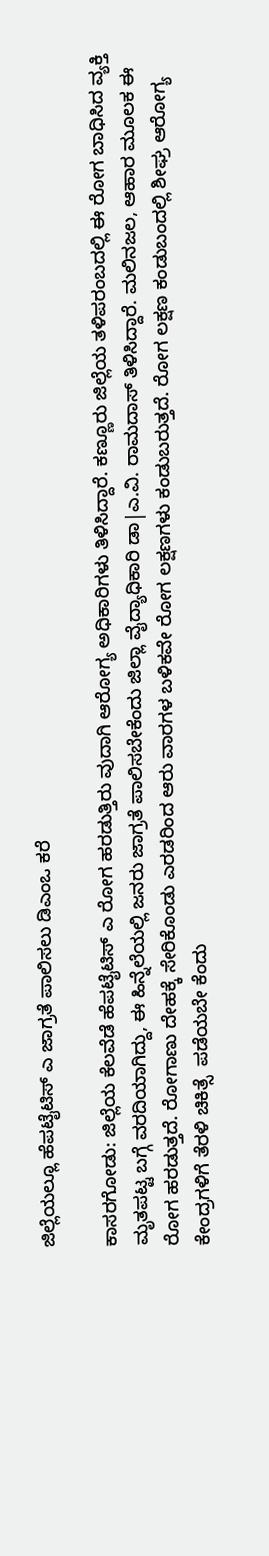ಜಿಲ್ಲೆಯಲ್ಲೂ ಹೆಪಟೈಟಿಸ್ ಎ ಜಾಗ್ರತೆ ಪಾಲಿಸಲು ಡಿಎಂಒ ಕರೆ

ಕಾಸರಗೋಡು: ಜಿಲ್ಲೆಯ ಕೆಲವೆಡೆ ಹೆಪಟೈಟಿಸ್ ಎ ರೋಗ ಹರಡುತ್ತಿರು ವುದಾಗಿ ಆರೋಗ್ಯ ಅಧಿಕಾರಿಗಳು ತಿಳಿಸಿದ್ದಾರೆ. ಕಣ್ಣೂರು ಜಿಲ್ಲೆಯ ತಳಿಪರಂಬದಲ್ಲಿ ಈ ರೋಗ ಬಾಧಿಸಿದ ವ್ಯಕ್ತಿ ಮೃತಪಟ್ಟ ಬಗ್ಗೆ ವರದಿಯಾಗಿದ್ದು, ಈ ಹಿನ್ನೆಲೆಯಲ್ಲಿ ಜನರು ಜಾಗ್ರತೆ ಪಾಲಿಸಬೇಕೆಂದು ಜಿಲ್ಲಾ ವೈದ್ಯಾಧಿಕಾರಿ ಡಾ|ಎ.ವಿ. ರಾಮದಾಸ್ ತಿಳಿಸಿದ್ದಾರೆ. ಮಲಿನಜಲ, ಆಹಾರ ಮೂಲಕ ಈ ರೋಗ ಹರಡುತ್ತದೆ. ರೋಗಾಣು ದೇಹಕ್ಕೆ ಸೇರಿಕೊಂಡು ಎರಡರಿಂದ ಆರು ವಾರಗಳ ಬಳಿಕವೇ ರೋಗ ಲಕ್ಷಣಗಳು ಕಂಡುಬರುತ್ತದೆ. ರೋಗ ಲಕ್ಷಣ ಕಂಡುಬಂದಲ್ಲಿ ಶೀಘ್ರ ಆರೋಗ್ಯ ಕೇಂದ್ರಗಳಿಗೆ ತೆರಳಿ ಚಿಕಿತ್ಸೆ  ಪಡೆಯಬೇ ಕೆಂದು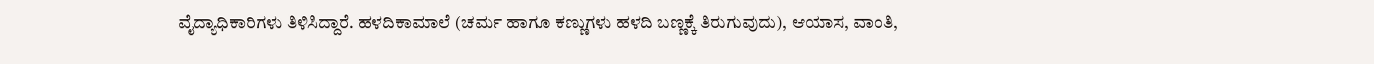ವೈದ್ಯಾಧಿಕಾರಿಗಳು ತಿಳಿಸಿದ್ದಾರೆ. ಹಳದಿಕಾಮಾಲೆ (ಚರ್ಮ ಹಾಗೂ ಕಣ್ಣುಗಳು ಹಳದಿ ಬಣ್ಣಕ್ಕೆ ತಿರುಗುವುದು), ಆಯಾಸ, ವಾಂತಿ,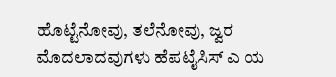ಹೊಟ್ಟೆನೋವು, ತಲೆನೋವು, ಜ್ವರ ಮೊದಲಾದವುಗಳು ಹೆಪಟೈಸಿಸ್ ಎ ಯ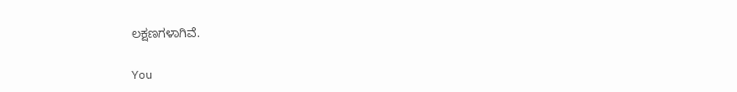ಲಕ್ಷಣಗಳಾಗಿವೆ.

You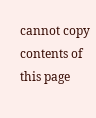cannot copy contents of this page